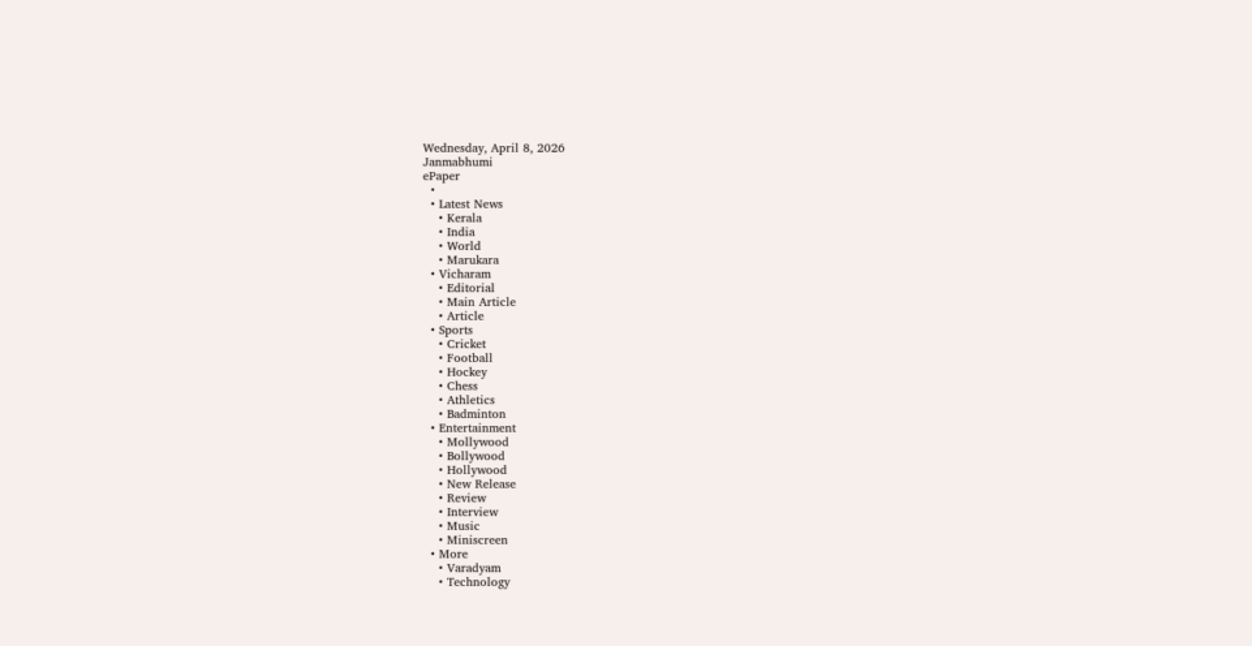Wednesday, April 8, 2026
Janmabhumi
ePaper
  •
  • Latest News
    • Kerala
    • India
    • World
    • Marukara
  • Vicharam
    • Editorial
    • Main Article
    • Article
  • Sports
    • Cricket
    • Football
    • Hockey
    • Chess
    • Athletics
    • Badminton
  • Entertainment
    • Mollywood
    • Bollywood
    • Hollywood
    • New Release
    • Review
    • Interview
    • Music
    • Miniscreen
  • More
    • Varadyam
    • Technology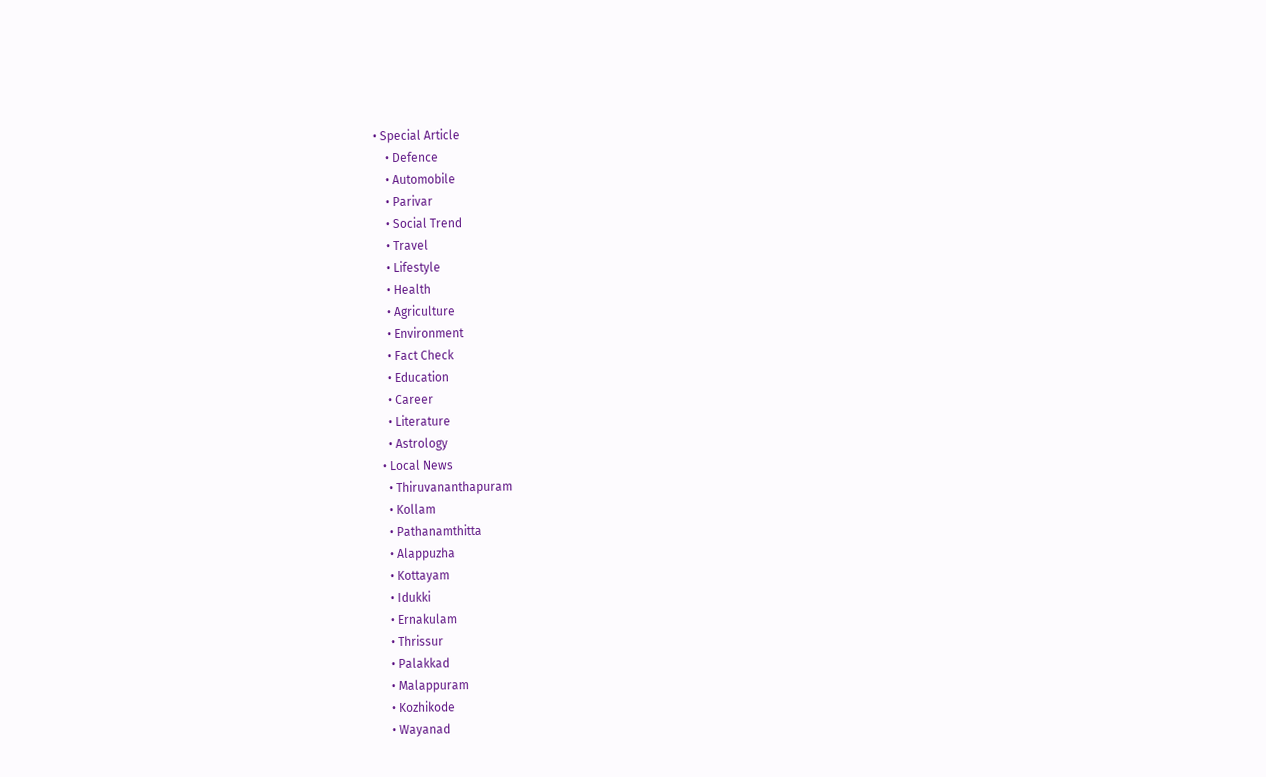• Special Article
    • Defence
    • Automobile
    • Parivar
    • Social Trend
    • Travel
    • Lifestyle
    • Health
    • Agriculture
    • Environment
    • Fact Check
    • Education
    • Career
    • Literature
    • Astrology
  • Local News
    • Thiruvananthapuram
    • Kollam
    • Pathanamthitta
    • Alappuzha
    • Kottayam
    • Idukki
    • Ernakulam
    • Thrissur
    • Palakkad
    • Malappuram
    • Kozhikode
    • Wayanad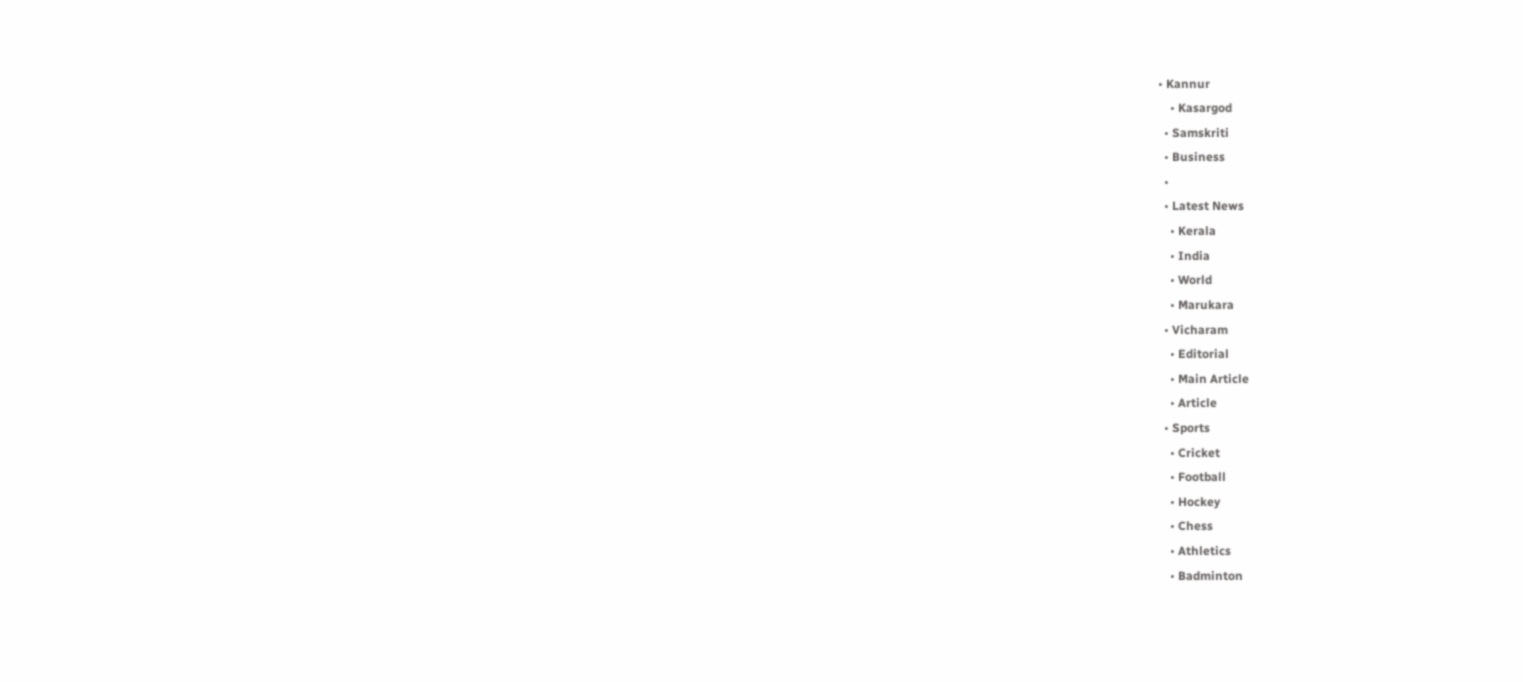• Kannur
    • Kasargod
  • Samskriti
  • Business
  •
  • Latest News
    • Kerala
    • India
    • World
    • Marukara
  • Vicharam
    • Editorial
    • Main Article
    • Article
  • Sports
    • Cricket
    • Football
    • Hockey
    • Chess
    • Athletics
    • Badminton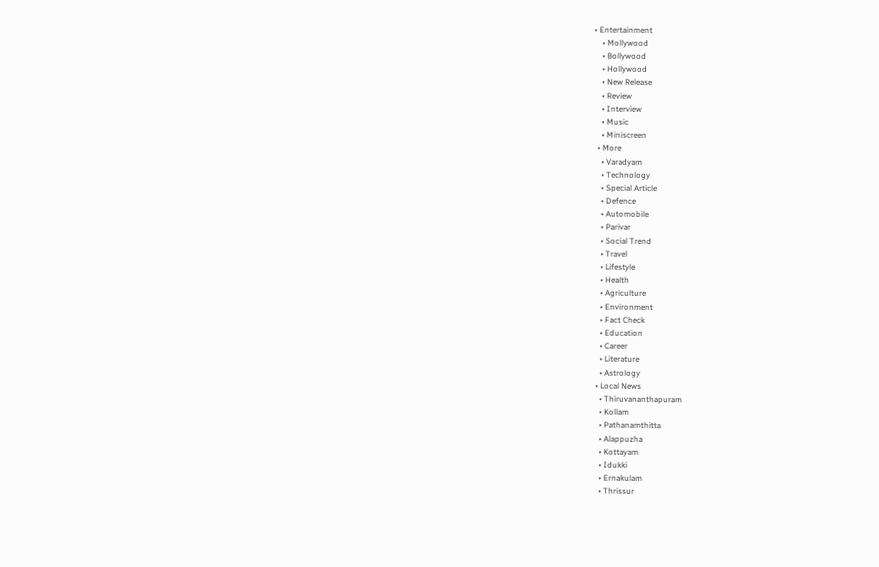• Entertainment
    • Mollywood
    • Bollywood
    • Hollywood
    • New Release
    • Review
    • Interview
    • Music
    • Miniscreen
  • More
    • Varadyam
    • Technology
    • Special Article
    • Defence
    • Automobile
    • Parivar
    • Social Trend
    • Travel
    • Lifestyle
    • Health
    • Agriculture
    • Environment
    • Fact Check
    • Education
    • Career
    • Literature
    • Astrology
  • Local News
    • Thiruvananthapuram
    • Kollam
    • Pathanamthitta
    • Alappuzha
    • Kottayam
    • Idukki
    • Ernakulam
    • Thrissur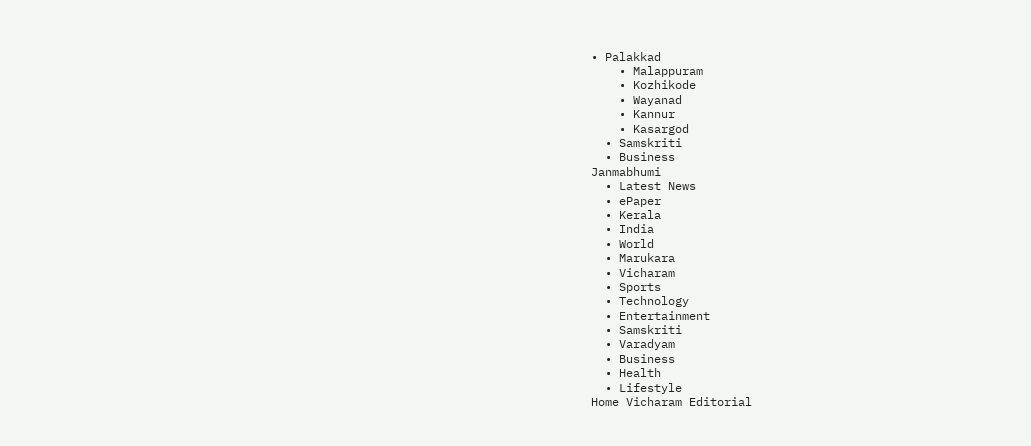• Palakkad
    • Malappuram
    • Kozhikode
    • Wayanad
    • Kannur
    • Kasargod
  • Samskriti
  • Business
Janmabhumi
  • Latest News
  • ePaper
  • Kerala
  • India
  • World
  • Marukara
  • Vicharam
  • Sports
  • Technology
  • Entertainment
  • Samskriti
  • Varadyam
  • Business
  • Health
  • Lifestyle
Home Vicharam Editorial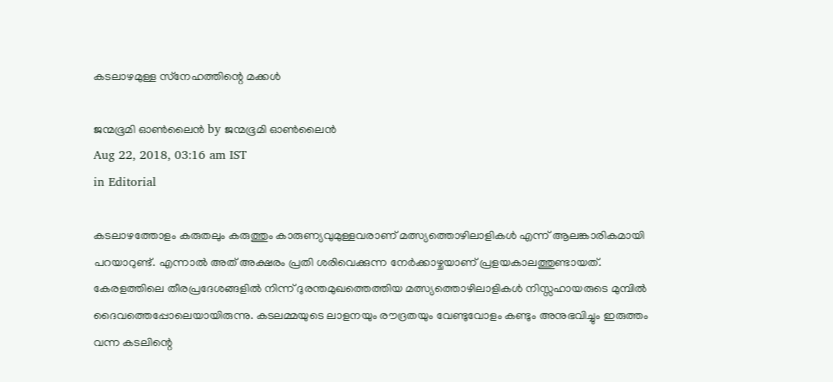കടലാഴമുള്ള സ്‌നേഹത്തിന്റെ മക്കള്‍

ജന്മഭൂമി ഓണ്‍ലൈന്‍ by ജന്മഭൂമി ഓണ്‍ലൈന്‍
Aug 22, 2018, 03:16 am IST
in Editorial

കടലാഴത്തോളം കരുതലും കരുത്തും കാരുണ്യവുമുള്ളവരാണ് മത്സ്യത്തൊഴിലാളികള്‍ എന്ന് ആലങ്കാരികമായി പറയാറുണ്ട്. എന്നാല്‍ അത് അക്ഷരം പ്രതി ശരിവെക്കുന്ന നേര്‍ക്കാഴ്ചയാണ് പ്രളയകാലത്തുണ്ടായത്. കേരളത്തിലെ തീരപ്രദേശങ്ങളില്‍ നിന്ന് ദുരന്തമുഖത്തെത്തിയ മത്സ്യത്തൊഴിലാളികള്‍ നിസ്സഹായരുടെ മുമ്പില്‍ ദൈവത്തെപ്പോലെയായിരുന്നു. കടലമ്മയുടെ ലാളനയും രൗദ്രതയും വേണ്ടുവോളം കണ്ടും അനുഭവിച്ചും ഇരുത്തം വന്ന കടലിന്റെ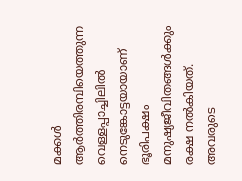മക്കള്‍ ആര്‍ത്തിരമ്പിയെത്തുന്ന വെള്ളപ്പാച്ചിലില്‍ നെടുങ്കോട്ടയായാണ് ഭൂരിപക്ഷം മനുഷ്യജീവിതങ്ങള്‍ക്കും രക്ഷ നല്‍കിയത്. അവരുടെ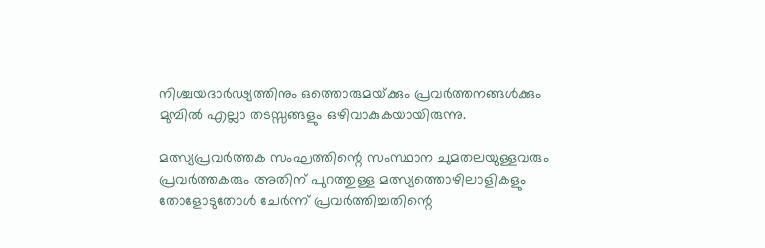നിശ്ചയദാര്‍ഢ്യത്തിനും ഒത്തൊരുമയ്‌ക്കും പ്രവര്‍ത്തനങ്ങള്‍ക്കും മുമ്പില്‍ എല്ലാ തടസ്സങ്ങളും ഒഴിവാകുകയായിരുന്നു.

മത്സ്യപ്രവര്‍ത്തക സംഘത്തിന്റെ സംസ്ഥാന ചുമതലയുള്ളവരും പ്രവര്‍ത്തകരും അതിന് പുറത്തുള്ള മത്സ്യത്തൊഴിലാളികളും തോളോടുതോള്‍ ചേര്‍ന്ന് പ്രവര്‍ത്തിച്ചതിന്റെ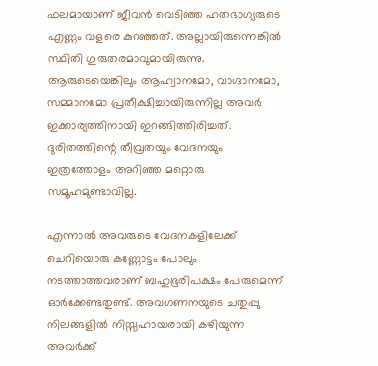ഫലമായാണ് ജീവന്‍ വെടിഞ്ഞ ഹതഭാഗ്യരുടെ എണ്ണം വളരെ കുറഞ്ഞത്. അല്ലായിരുന്നെങ്കില്‍ സ്ഥിതി ഗുരുതരമാവുമായിരുന്നു. ആരുടെയെങ്കിലും ആഹ്വാനമോ, വാഗ്ദാനമോ, സമ്മാനമോ പ്രതീക്ഷിച്ചായിരുന്നില്ല അവര്‍ ഇക്കാര്യത്തിനായി ഇറങ്ങിത്തിരിച്ചത്. ദുരിതത്തിന്റെ തീവ്രതയും വേദനയും ഇത്രത്തോളം അറിഞ്ഞ മറ്റൊരു സമൂഹമുണ്ടാവില്ല.

എന്നാല്‍ അവരുടെ വേദനകളിലേക്ക് ചെറിയൊരു കണ്ണോട്ടം പോലും നടത്താത്തവരാണ് ബഹുഭൂരിപക്ഷം പേരുമെന്ന് ഓര്‍ക്കേണ്ടതുണ്ട്. അവഗണനയുടെ ചതുപ്പു നിലങ്ങളില്‍ നിസ്സഹായരായി കഴിയുന്ന അവര്‍ക്ക്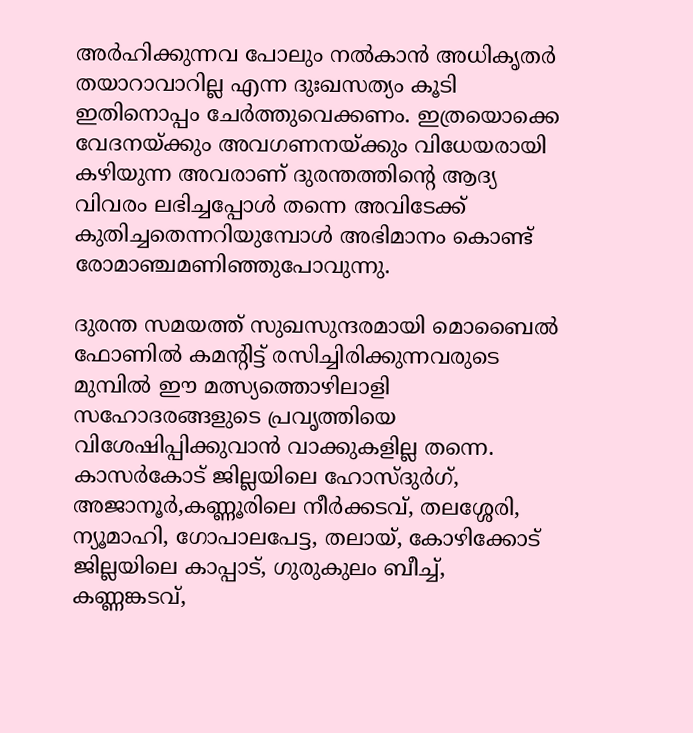അര്‍ഹിക്കുന്നവ പോലും നല്‍കാന്‍ അധികൃതര്‍ തയാറാവാറില്ല എന്ന ദുഃഖസത്യം കൂടി ഇതിനൊപ്പം ചേര്‍ത്തുവെക്കണം. ഇത്രയൊക്കെ വേദനയ്‌ക്കും അവഗണനയ്‌ക്കും വിധേയരായി കഴിയുന്ന അവരാണ് ദുരന്തത്തിന്റെ ആദ്യ വിവരം ലഭിച്ചപ്പോള്‍ തന്നെ അവിടേക്ക് കുതിച്ചതെന്നറിയുമ്പോള്‍ അഭിമാനം കൊണ്ട് രോമാഞ്ചമണിഞ്ഞുപോവുന്നു.

ദുരന്ത സമയത്ത് സുഖസുന്ദരമായി മൊബൈല്‍ ഫോണില്‍ കമന്റിട്ട് രസിച്ചിരിക്കുന്നവരുടെ മുമ്പില്‍ ഈ മത്സ്യത്തൊഴിലാളി സഹോദരങ്ങളുടെ പ്രവൃത്തിയെ വിശേഷിപ്പിക്കുവാന്‍ വാക്കുകളില്ല തന്നെ. കാസര്‍കോട് ജില്ലയിലെ ഹോസ്ദുര്‍ഗ്, അജാനൂര്‍,കണ്ണൂരിലെ നീര്‍ക്കടവ്, തലശ്ശേരി, ന്യൂമാഹി, ഗോപാലപേട്ട, തലായ്, കോഴിക്കോട് ജില്ലയിലെ കാപ്പാട്, ഗുരുകുലം ബീച്ച്,  കണ്ണങ്കടവ്,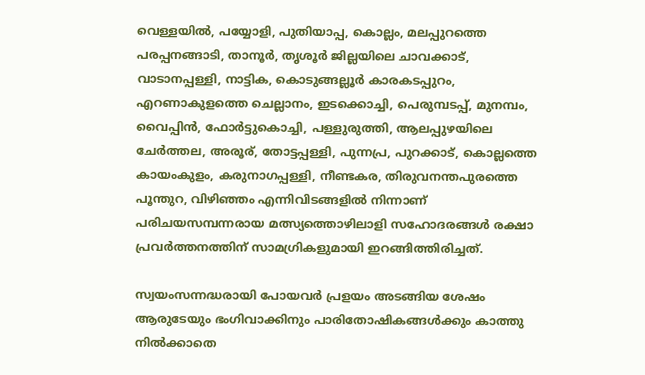വെള്ളയില്‍, പയ്യോളി, പുതിയാപ്പ, കൊല്ലം, മലപ്പുറത്തെ പരപ്പനങ്ങാടി, താനൂര്‍, തൃശൂര്‍ ജില്ലയിലെ ചാവക്കാട്, വാടാനപ്പള്ളി, നാട്ടിക, കൊടുങ്ങല്ലൂര്‍ കാരകടപ്പുറം, എറണാകുളത്തെ ചെല്ലാനം, ഇടക്കൊച്ചി, പെരുമ്പടപ്പ്, മുനമ്പം, വൈപ്പിന്‍, ഫോര്‍ട്ടുകൊച്ചി, പള്ളുരുത്തി, ആലപ്പുഴയിലെ ചേര്‍ത്തല, അരൂര്, തോട്ടപ്പള്ളി, പുന്നപ്ര, പുറക്കാട്, കൊല്ലത്തെ കായംകുളം, കരുനാഗപ്പള്ളി, നീണ്ടകര, തിരുവനന്തപുരത്തെ പൂന്തുറ, വിഴിഞ്ഞം എന്നിവിടങ്ങളില്‍ നിന്നാണ് പരിചയസമ്പന്നരായ മത്സ്യത്തൊഴിലാളി സഹോദരങ്ങള്‍ രക്ഷാ പ്രവര്‍ത്തനത്തിന് സാമഗ്രികളുമായി ഇറങ്ങിത്തിരിച്ചത്.

സ്വയംസന്നദ്ധരായി പോയവര്‍ പ്രളയം അടങ്ങിയ ശേഷം ആരുടേയും ഭംഗിവാക്കിനും പാരിതോഷികങ്ങള്‍ക്കും കാത്തു നില്‍ക്കാതെ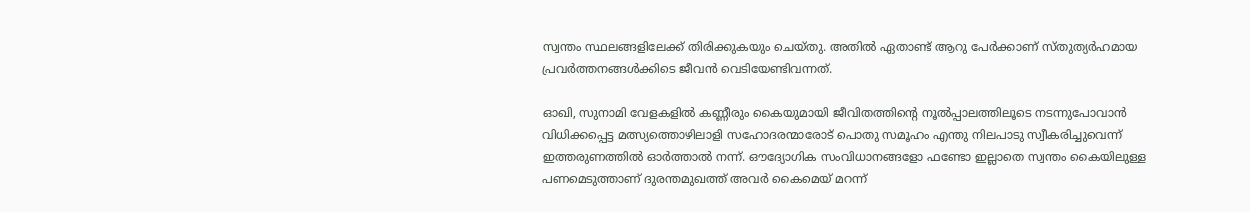സ്വന്തം സ്ഥലങ്ങളിലേക്ക് തിരിക്കുകയും ചെയ്തു. അതില്‍ ഏതാണ്ട് ആറു പേര്‍ക്കാണ് സ്തുത്യര്‍ഹമായ പ്രവര്‍ത്തനങ്ങള്‍ക്കിടെ ജീവന്‍ വെടിയേണ്ടിവന്നത്.

ഓഖി, സുനാമി വേളകളില്‍ കണ്ണീരും കൈയുമായി ജീവിതത്തിന്റെ നൂല്‍പ്പാലത്തിലൂടെ നടന്നുപോവാന്‍ വിധിക്കപ്പെട്ട മത്സ്യത്തൊഴിലാളി സഹോദരന്മാരോട് പൊതു സമൂഹം എന്തു നിലപാടു സ്വീകരിച്ചുവെന്ന് ഇത്തരുണത്തില്‍ ഓര്‍ത്താല്‍ നന്ന്. ഔദ്യോഗിക സംവിധാനങ്ങളോ ഫണ്ടോ ഇല്ലാതെ സ്വന്തം കൈയിലുള്ള പണമെടുത്താണ് ദുരന്തമുഖത്ത് അവര്‍ കൈമെയ് മറന്ന്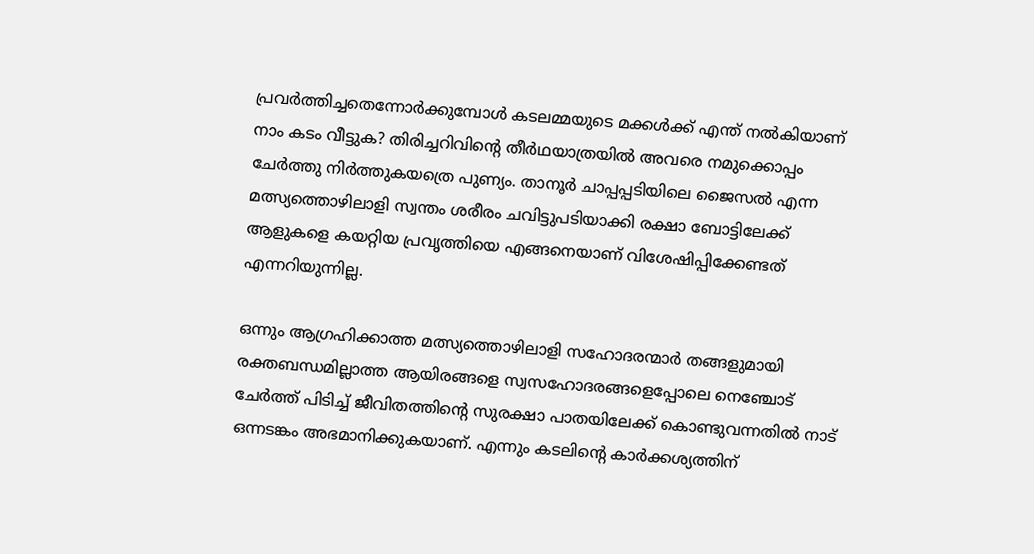പ്രവര്‍ത്തിച്ചതെന്നോര്‍ക്കുമ്പോള്‍ കടലമ്മയുടെ മക്കള്‍ക്ക് എന്ത് നല്‍കിയാണ് നാം കടം വീട്ടുക? തിരിച്ചറിവിന്റെ തീര്‍ഥയാത്രയില്‍ അവരെ നമുക്കൊപ്പം ചേര്‍ത്തു നിര്‍ത്തുകയത്രെ പുണ്യം. താനൂര്‍ ചാപ്പപ്പടിയിലെ ജൈസല്‍ എന്ന മത്സ്യത്തൊഴിലാളി സ്വന്തം ശരീരം ചവിട്ടുപടിയാക്കി രക്ഷാ ബോട്ടിലേക്ക് ആളുകളെ കയറ്റിയ പ്രവൃത്തിയെ എങ്ങനെയാണ് വിശേഷിപ്പിക്കേണ്ടത് എന്നറിയുന്നില്ല.

ഒന്നും ആഗ്രഹിക്കാത്ത മത്സ്യത്തൊഴിലാളി സഹോദരന്മാര്‍ തങ്ങളുമായി രക്തബന്ധമില്ലാത്ത ആയിരങ്ങളെ സ്വസഹോദരങ്ങളെപ്പോലെ നെഞ്ചോട് ചേര്‍ത്ത് പിടിച്ച് ജീവിതത്തിന്റെ സുരക്ഷാ പാതയിലേക്ക് കൊണ്ടുവന്നതില്‍ നാട് ഒന്നടങ്കം അഭമാനിക്കുകയാണ്. എന്നും കടലിന്റെ കാര്‍ക്കശ്യത്തിന്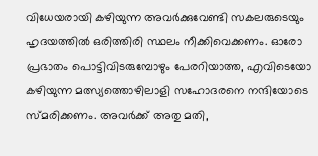വിധേയരായി കഴിയുന്ന അവര്‍ക്കുവേണ്ടി സകലരുടെയും ഹൃദയത്തില്‍ ഒരിത്തിരി സ്ഥലം നീക്കിവെക്കണം. ഓരോ പ്രഭാതം പൊട്ടിവിടരുമ്പോഴും പേരറിയാത്ത, എവിടെയോ കഴിയുന്ന മത്സ്യത്തൊഴിലാളി സഹോദരനെ നന്ദിയോടെ സ്മരിക്കണം. അവര്‍ക്ക് അതു മതി,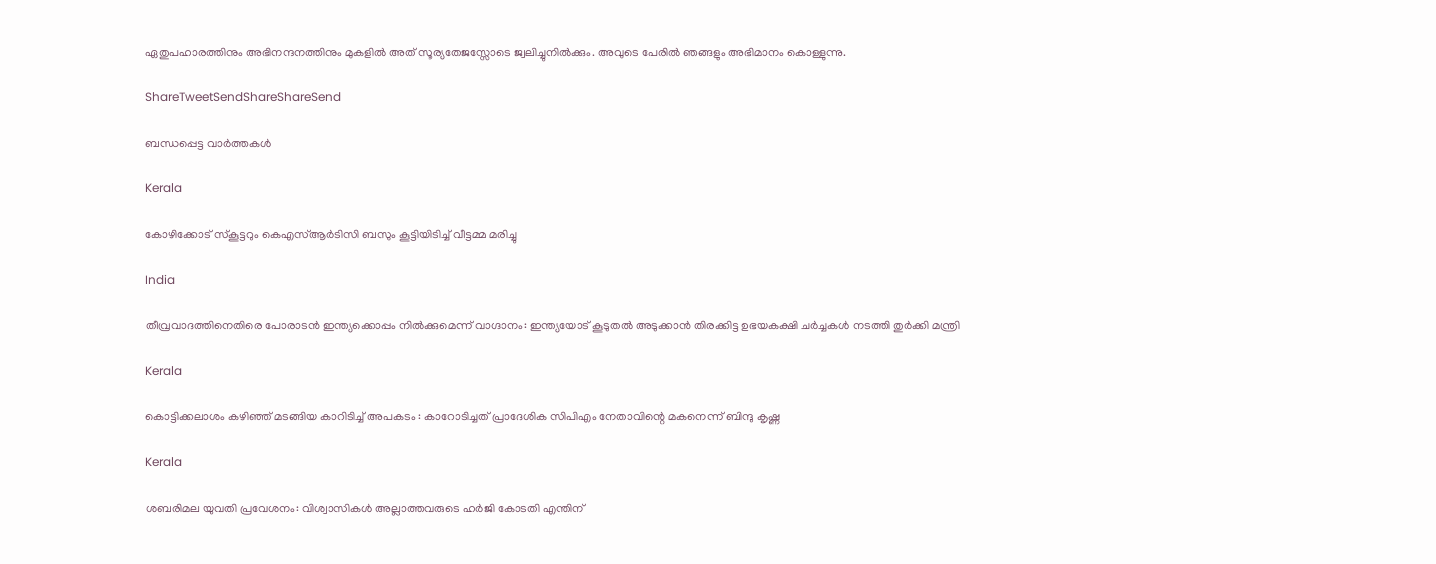ഏതുപഹാരത്തിനും അഭിനന്ദനത്തിനും മുകളില്‍ അത് സൂര്യതേജസ്സോടെ ജ്വലിച്ചുനില്‍ക്കും. അവുടെ പേരില്‍ ഞങ്ങളും അഭിമാനം കൊള്ളുന്നു.

ShareTweetSendShareShareSend

ബന്ധപ്പെട്ട വാര്‍ത്തകള്‍

Kerala

കോഴിക്കോട് സ്‌കൂട്ടറും കെഎസ്ആര്‍ടിസി ബസും കൂട്ടിയിടിച്ച് വീട്ടമ്മ മരിച്ചു

India

തീവ്രവാദത്തിനെതിരെ പോരാടൻ ഇന്ത്യക്കൊപ്പം നിൽക്കുമെന്ന് വാഗ്ദാനം: ഇന്ത്യയോട് കൂടുതൽ അടുക്കാൻ തിരക്കിട്ട ഉഭയകക്ഷി ചർച്ചകൾ നടത്തി തുർക്കി മന്ത്രി

Kerala

കൊട്ടിക്കലാശം കഴിഞ്ഞ് മടങ്ങിയ കാറിടിച്ച് അപകടം : കാറോടിച്ചത് പ്രാദേശിക സിപിഎം നേതാവിന്റെ മകനെന്ന് ബിന്ദു കൃഷ്ണ

Kerala

ശബരിമല യുവതി പ്രവേശനം: വിശ്വാസികള്‍ അല്ലാത്തവരുടെ ഹര്‍ജി കോടതി എന്തിന്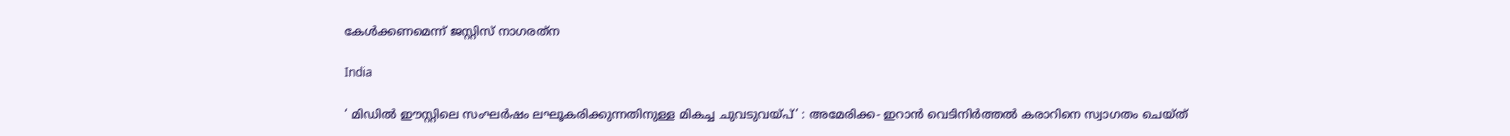കേള്‍ക്കണമെന്ന് ജസ്റ്റിസ് നാഗരത്‌ന

India

‘ മിഡിൽ ഈസ്റ്റിലെ സംഘർഷം ലഘൂകരിക്കുന്നതിനുള്ള മികച്ച ചുവടുവയ്‌പ്’ : അമേരിക്ക- ഇറാൻ വെടിനിർത്തൽ കരാറിനെ സ്വാഗതം ചെയ്ത്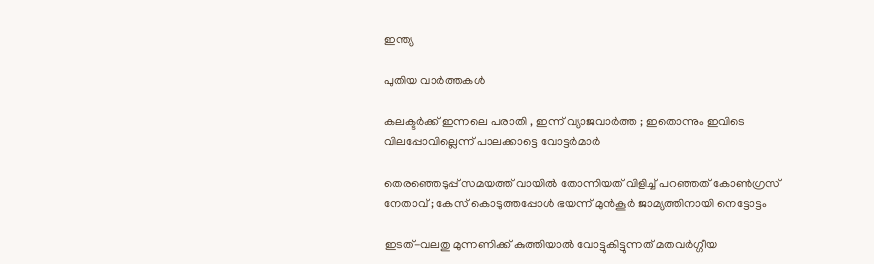ഇന്ത്യ

പുതിയ വാര്‍ത്തകള്‍

കലക്ടർക്ക് ഇന്നലെ പരാതി , ഇന്ന് വ്യാജവാർത്ത ; ഇതൊന്നും ഇവിടെ വിലപ്പോവില്ലെന്ന് പാലക്കാട്ടെ വോട്ടർമാർ

തെരഞ്ഞെടുപ്പ് സമയത്ത് വായിൽ തോന്നിയത് വിളിച്ച് പറഞ്ഞത് കോൺഗ്രസ് നേതാവ് ; കേസ് കൊടുത്തപ്പോൾ ഭയന്ന് മുൻകൂർ ജാമ്യത്തിനായി നെട്ടോട്ടം

ഇടത്-വലതു മുന്നണിക്ക് കുത്തിയാൽ വോട്ടുകിട്ടുന്നത് മതവർഗ്ഗീയ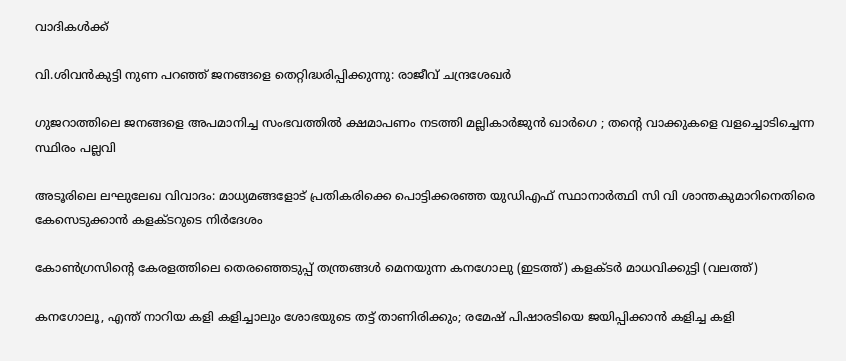വാദികൾക്ക്

വി.ശിവന്‍കുട്ടി നുണ പറഞ്ഞ് ജനങ്ങളെ തെറ്റിദ്ധരിപ്പിക്കുന്നു: രാജീവ് ചന്ദ്രശേഖര്‍

ഗുജറാത്തിലെ ജനങ്ങളെ അപമാനിച്ച സംഭവത്തിൽ ക്ഷമാപണം നടത്തി മല്ലികാർജുൻ ഖാർഗെ ; തന്റെ വാക്കുകളെ വളച്ചൊടിച്ചെന്ന സ്ഥിരം പല്ലവി

അടൂരിലെ ലഘുലേഖ വിവാദം: മാധ്യമങ്ങളോട് പ്രതികരിക്കെ പൊട്ടിക്കരഞ്ഞ യുഡിഎഫ് സ്ഥാനാര്‍ത്ഥി സി വി ശാന്തകുമാറിനെതിരെ കേസെടുക്കാന്‍ കളക്ടറുടെ നിര്‍ദേശം

കോണ്‍ഗ്രസിന്‍റെ കേരളത്തിലെ തെരഞ്ഞെടുപ്പ് തന്ത്രങ്ങള്‍ മെനയുന്ന കനഗോലു (ഇടത്ത്) കളക്ടര്‍ മാധവിക്കുട്ടി (വലത്ത്)

കനഗോലൂ, എന്ത് നാറിയ കളി കളിച്ചാലും ശോഭയുടെ തട്ട് താണിരിക്കും; രമേഷ് പിഷാരടിയെ ജയിപ്പിക്കാന്‍ കളിച്ച കളി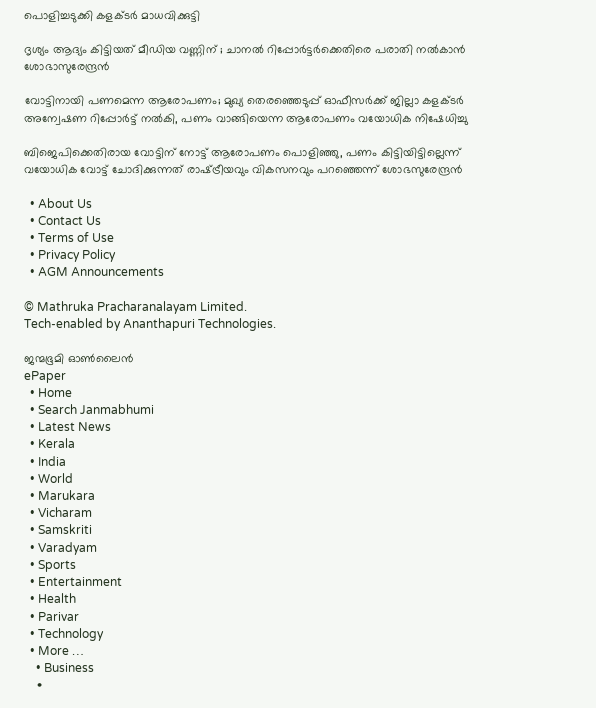പൊളിച്ചടുക്കി കളക്ടര്‍ മാധവിക്കുട്ടി

ദൃശ്യം ആദ്യം കിട്ടിയത് മീഡിയ വണ്ണിന് ; ചാനൽ റിപ്പോർട്ടർക്കെതിരെ പരാതി നൽകാൻ ശോഭാസുരേന്ദ്രൻ

വോട്ടിനായി പണമെന്ന ആരോപണം; മുഖ്യ തെരഞ്ഞെടുപ്പ് ഓഫീസര്‍ക്ക് ജില്ലാ കളക്ടര്‍ അന്വേഷണ റിപ്പോര്‍ട്ട് നല്‍കി, പണം വാങ്ങിയെന്ന ആരോപണം വയോധിക നിഷേധിച്ചു

ബിജെപിക്കെതിരായ വോട്ടിന് നോട്ട് ആരോപണം പൊളിഞ്ഞു, പണം കിട്ടിയിട്ടില്ലെന്ന് വയോധിക വോട്ട് ചോദിക്കുന്നത് രാഷ്‌ട്രീയവും വികസനവും പറഞ്ഞെന്ന് ശോഭസുരേന്ദ്രന്‍

  • About Us
  • Contact Us
  • Terms of Use
  • Privacy Policy
  • AGM Announcements

© Mathruka Pracharanalayam Limited.
Tech-enabled by Ananthapuri Technologies.

ജന്മഭൂമി ഓണ്‍ലൈന്‍
ePaper
  • Home
  • Search Janmabhumi
  • Latest News
  • Kerala
  • India
  • World
  • Marukara
  • Vicharam
  • Samskriti
  • Varadyam
  • Sports
  • Entertainment
  • Health
  • Parivar
  • Technology
  • More …
    • Business
    •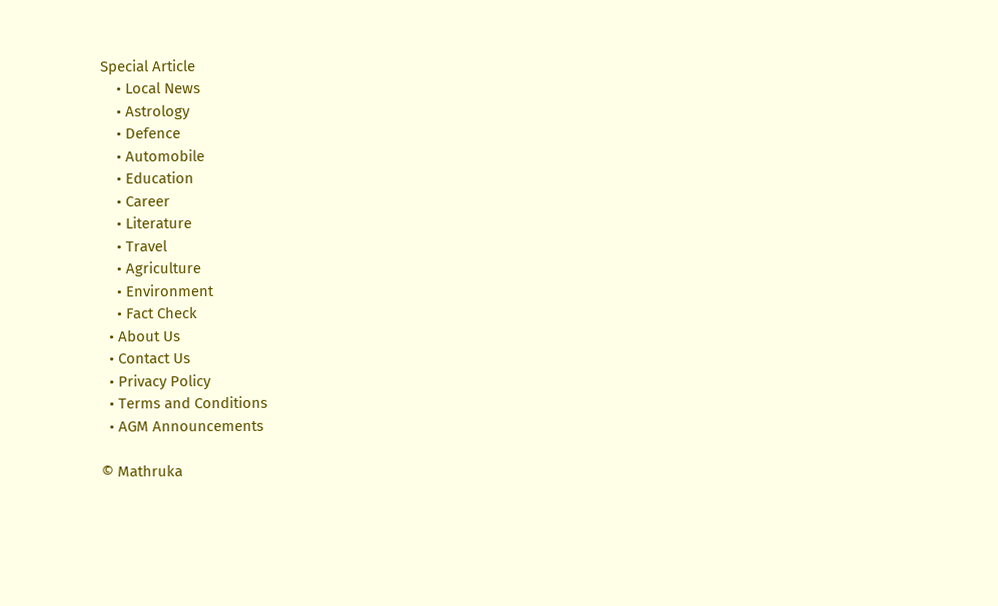Special Article
    • Local News
    • Astrology
    • Defence
    • Automobile
    • Education
    • Career
    • Literature
    • Travel
    • Agriculture
    • Environment
    • Fact Check
  • About Us
  • Contact Us
  • Privacy Policy
  • Terms and Conditions
  • AGM Announcements

© Mathruka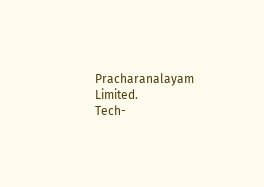Pracharanalayam Limited.
Tech-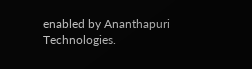enabled by Ananthapuri Technologies.